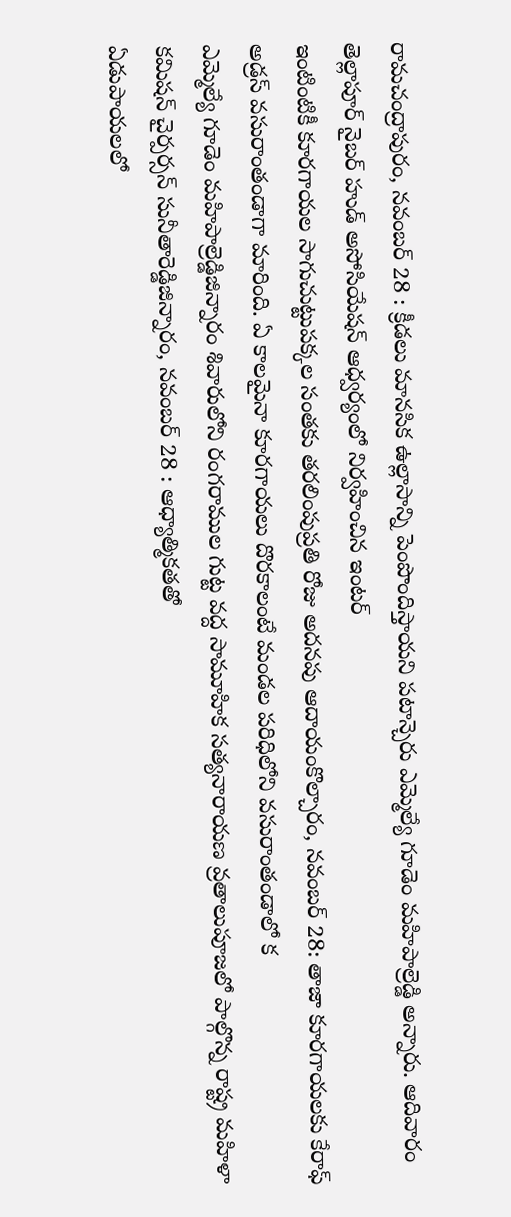రామచంద్రాపురం, నవంబర్ 28 : క్రీడలు మానసిక ఉల్లాసాన్ని పెంపొందిస్తాయని పటాన్చెరు ఎమ్మెల్యే గూడెం మహిపాల్రెడ్డి అన్నారు. ఆదివారం తెల్లాపూర్ నైబర్ హుడ్ అసోసియేషన్ ఆధ్వర్యంలో నిర్వహించిన ఇంటర్
ఇంటింటికీ కూరగాయల సాగుచుట్టుపక్కల సంతకు తరలింపుప్రతి రోజు అదనపు ఆదాయంకొల్చారం, నవంబర్ 28: తాజా కూరగాయలకు కేరాఫ్ అడ్రస్ వసురాంతండాగా మారింది. ఏ కాలమైనా కూరగాయలు దొరకాలంటే మండల పరిధిలోని వసురాంతండాలో క
ఎమ్మెల్యే గూడెం మహిపాల్రెడ్డిజిన్నారం శివారులోని రంగరాముల గుట్ట వద్ద సామూహిక సత్యనారాయణ వ్రతాలుపూజలో పాల్గొన్న రాష్ట్ర మహిళా కమిషన్ చైర్పర్సన్ సునీతారెడ్డిజిన్నారం, నవంబర్ 28 : ఆధ్యాత్మికతతో
ఏడుపాయలలో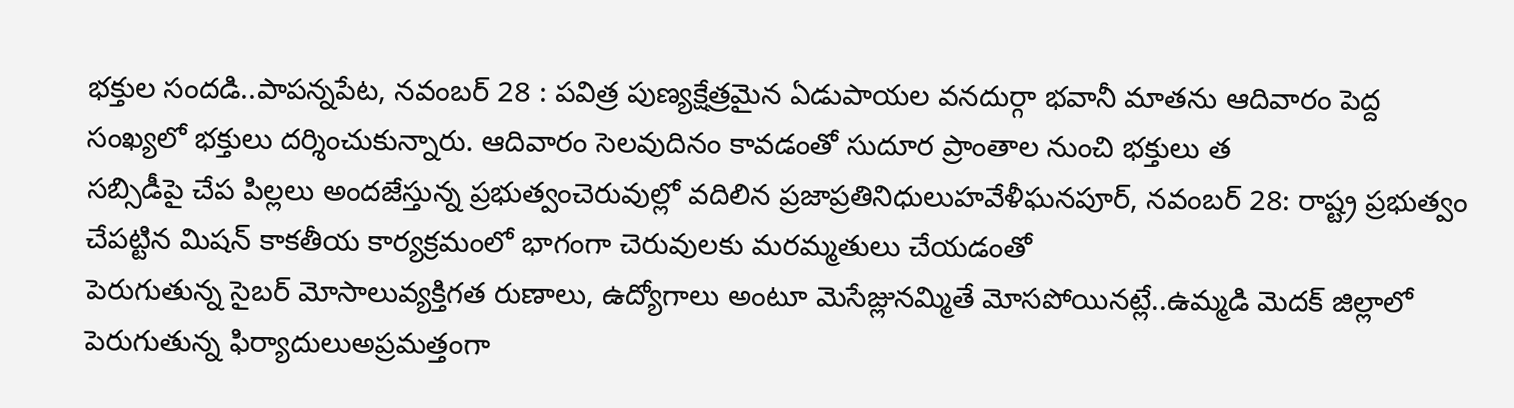భక్తుల సందడి..పాపన్నపేట, నవంబర్ 28 : పవిత్ర పుణ్యక్షేత్రమైన ఏడుపాయల వనదుర్గా భవానీ మాతను ఆదివారం పెద్ద సంఖ్యలో భక్తులు దర్శించుకున్నారు. ఆదివారం సెలవుదినం కావడంతో సుదూర ప్రాంతాల నుంచి భక్తులు త
సబ్సిడీపై చేప పిల్లలు అందజేస్తున్న ప్రభుత్వంచెరువుల్లో వదిలిన ప్రజాప్రతినిధులుహవేళీఘనపూర్, నవంబర్ 28: రాష్ట్ర ప్రభుత్వం చేపట్టిన మిషన్ కాకతీయ కార్యక్రమంలో భాగంగా చెరువులకు మరమ్మతులు చేయడంతో
పెరుగుతున్న సైబర్ మోసాలువ్యక్తిగత రుణాలు, ఉద్యోగాలు అంటూ మెసేజ్లునమ్మితే మోసపోయినట్లే..ఉమ్మడి మెదక్ జిల్లాలో పెరుగుతున్న ఫిర్యాదులుఅప్రమత్తంగా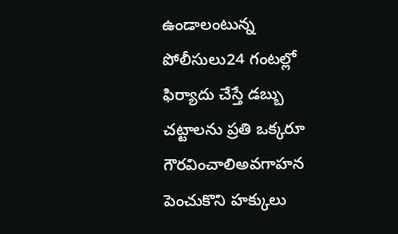ఉండాలంటున్న పోలీసులు24 గంటల్లో ఫిర్యాదు చేస్తే డబ్బు
చట్టాలను ప్రతి ఒక్కరూ గౌరవించాలిఅవగాహన పెంచుకొని హక్కులు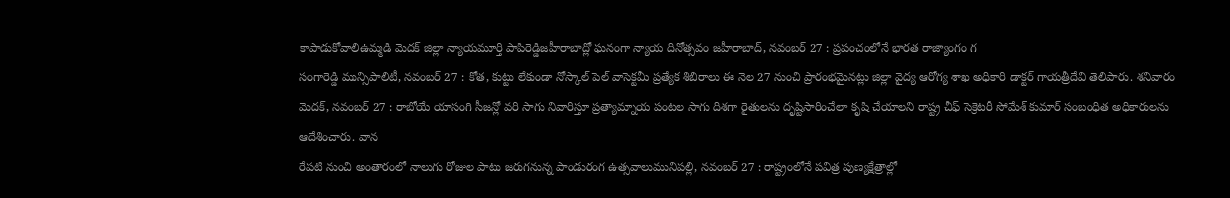కాపాడుకోవాలిఉమ్మడి మెదక్ జిల్లా న్యాయమూర్తి పాపిరెడ్డిజహీరాబాద్లో ఘనంగా న్యాయ దినోత్సవం జహీరాబాద్, నవంబర్ 27 : ప్రపంచంలోనే భారత రాజ్యాంగం గ
సంగారెడ్డి మున్సిపాలిటీ, నవంబర్ 27 : కోత, కుట్టు లేకుండా నోస్కాల్ పెల్ వాసెక్టమీ ప్రత్యేక శిబిరాలు ఈ నెల 27 నుంచి ప్రారంభమైనట్లు జిల్లా వైద్య ఆరోగ్య శాఖ అధికారి డాక్టర్ గాయత్రీదేవి తెలిపారు. శనివారం
మెదక్, నవంబర్ 27 : రాబోయే యాసంగి సీజన్లో వరి సాగు నివారిస్తూ ప్రత్యామ్నాయ పంటల సాగు దిశగా రైతులను దృష్టిసారించేలా కృషి చేయాలని రాష్ట్ర చీఫ్ సెక్రెటరీ సోమేశ్ కుమార్ సంబంధిత అధికారులను ఆదేశించారు. వాన
రేపటి నుంచి అంతారంలో నాలుగు రోజుల పాటు జరుగనున్న పాండురంగ ఉత్సవాలుమునిపల్లి, నవంబర్ 27 : రాష్ట్రంలోనే పవిత్ర పుణ్యక్షేత్రాల్లో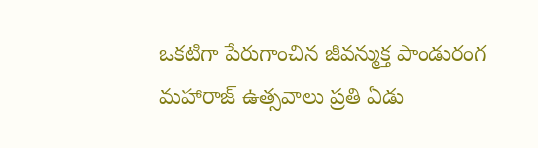ఒకటిగా పేరుగాంచిన జీవన్ముక్త పాండురంగ మహారాజ్ ఉత్సవాలు ప్రతి ఏడు